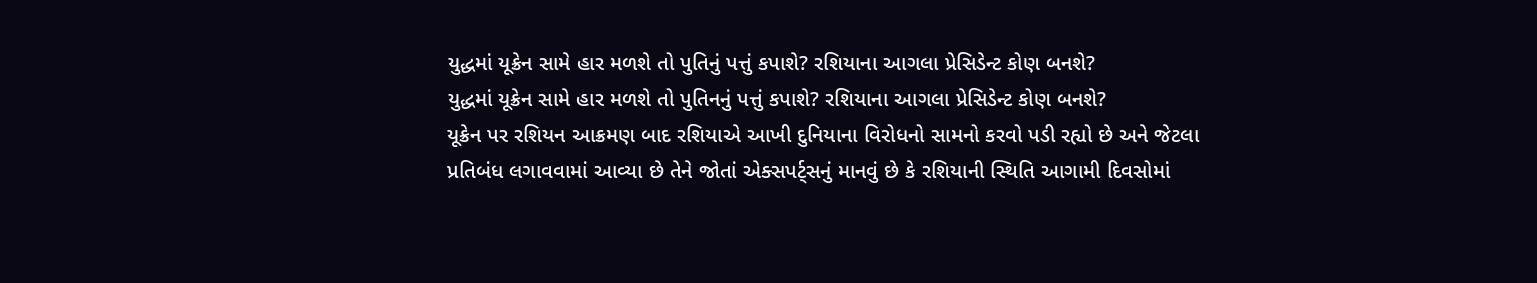યુદ્ધમાં યૂક્રેન સામે હાર મળશે તો પુતિનું પત્તું કપાશે? રશિયાના આગલા પ્રેસિડેન્ટ કોણ બનશે?
યુદ્ધમાં યૂક્રેન સામે હાર મળશે તો પુતિનનું પત્તું કપાશે? રશિયાના આગલા પ્રેસિડેન્ટ કોણ બનશે?
યૂક્રેન પર રશિયન આક્રમણ બાદ રશિયાએ આખી દુનિયાના વિરોધનો સામનો કરવો પડી રહ્યો છે અને જેટલા પ્રતિબંધ લગાવવામાં આવ્યા છે તેને જોતાં એક્સપર્ટ્સનું માનવું છે કે રશિયાની સ્થિતિ આગામી દિવસોમાં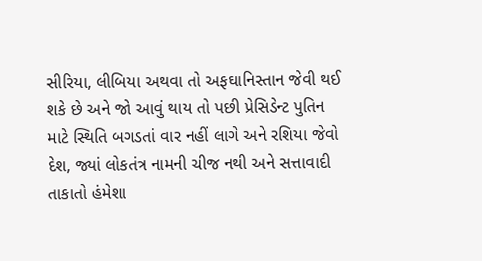સીરિયા, લીબિયા અથવા તો અફઘાનિસ્તાન જેવી થઈ શકે છે અને જો આવું થાય તો પછી પ્રેસિડેન્ટ પુતિન માટે સ્થિતિ બગડતાં વાર નહીં લાગે અને રશિયા જેવો દેશ, જ્યાં લોકતંત્ર નામની ચીજ નથી અને સત્તાવાદી તાકાતો હંમેશા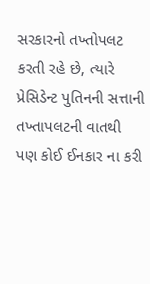સરકારનો તખ્તોપલટ કરતી રહે છે, ત્યારે પ્રેસિડેન્ટ પુતિનની સત્તાની તખ્તાપલટની વાતથી પણ કોઈ ઈનકાર ના કરી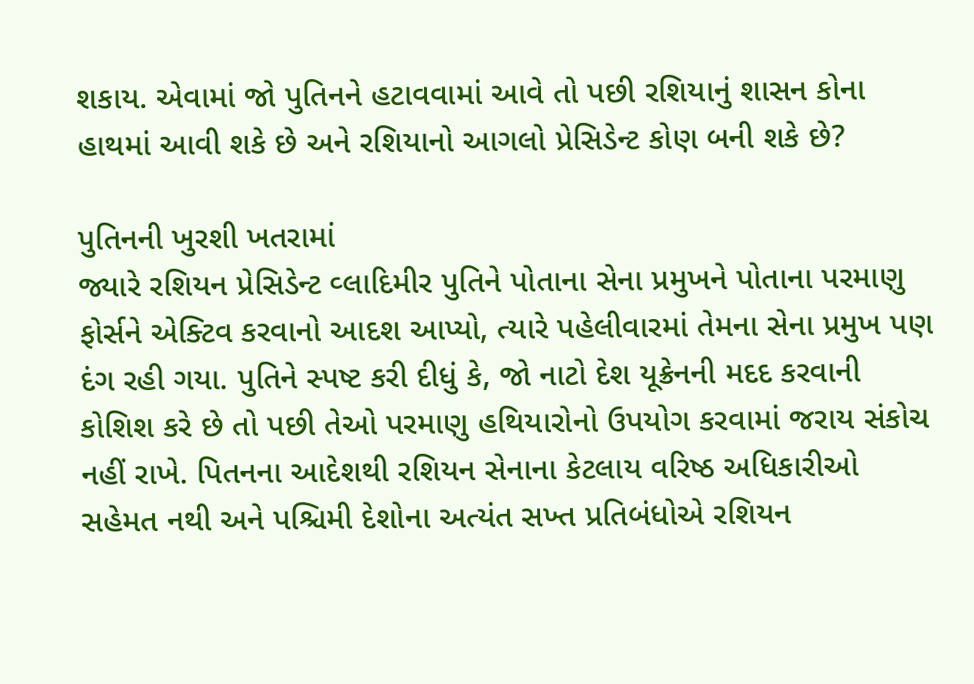શકાય. એવામાં જો પુતિનને હટાવવામાં આવે તો પછી રશિયાનું શાસન કોના હાથમાં આવી શકે છે અને રશિયાનો આગલો પ્રેસિડેન્ટ કોણ બની શકે છે?

પુતિનની ખુરશી ખતરામાં
જ્યારે રશિયન પ્રેસિડેન્ટ વ્લાદિમીર પુતિને પોતાના સેના પ્રમુખને પોતાના પરમાણુ ફોર્સને એક્ટિવ કરવાનો આદશ આપ્યો, ત્યારે પહેલીવારમાં તેમના સેના પ્રમુખ પણ દંગ રહી ગયા. પુતિને સ્પષ્ટ કરી દીધું કે, જો નાટો દેશ યૂક્રેનની મદદ કરવાની કોશિશ કરે છે તો પછી તેઓ પરમાણુ હથિયારોનો ઉપયોગ કરવામાં જરાય સંકોચ નહીં રાખે. પિતનના આદેશથી રશિયન સેનાના કેટલાય વરિષ્ઠ અધિકારીઓ સહેમત નથી અને પશ્ચિમી દેશોના અત્યંત સખ્ત પ્રતિબંધોએ રશિયન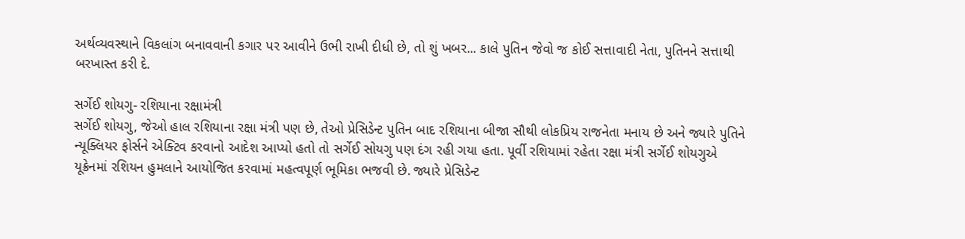અર્થવ્યવસ્થાને વિકલાંગ બનાવવાની કગાર પર આવીને ઉભી રાખી દીધી છે, તો શું ખબર... કાલે પુતિન જેવો જ કોઈ સત્તાવાદી નેતા, પુતિનને સત્તાથી બરખાસ્ત કરી દે.

સર્ગેઈ શોયગુ- રશિયાના રક્ષામંત્રી
સર્ગેઈ શોયગુ, જેઓ હાલ રશિયાના રક્ષા મંત્રી પણ છે, તેઓ પ્રેસિડેન્ટ પુતિન બાદ રશિયાના બીજા સૌથી લોકપ્રિય રાજનેતા મનાય છે અને જ્યારે પુતિને ન્યૂક્લિયર ફોર્સને એક્ટિવ કરવાનો આદેશ આપ્યો હતો તો સર્ગેઈ સોયગુ પણ દંગ રહી ગયા હતા. પૂર્વી રશિયામાં રહેતા રક્ષા મંત્રી સર્ગેઈ શોયગુએ યૂક્રેનમાં રશિયન હુમલાને આયોજિત કરવામાં મહત્વપૂર્ણ ભૂમિકા ભજવી છે. જ્યારે પ્રેસિડેન્ટ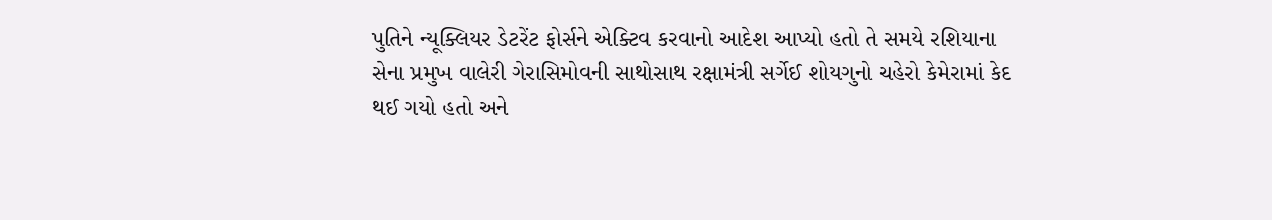પુતિને ન્યૂક્લિયર ડેટરેંટ ફોર્સને એક્ટિવ કરવાનો આદેશ આપ્યો હતો તે સમયે રશિયાના સેના પ્રમુખ વાલેરી ગેરાસિમોવની સાથોસાથ રક્ષામંત્રી સર્ગેઈ શોયગુનો ચહેરો કેમેરામાં કેદ થઈ ગયો હતો અને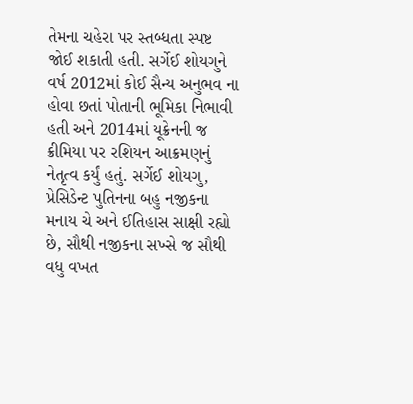તેમના ચહેરા પર સ્તબ્ધતા સ્પષ્ટ જોઈ શકાતી હતી. સર્ગેઈ શોયગુને વર્ષ 2012માં કોઈ સૈન્ય અનુભવ ના હોવા છતાં પોતાની ભૂમિકા નિભાવી હતી અને 2014માં યૂક્રેનની જ ક્રીમિયા પર રશિયન આક્રમણનું નેતૃત્વ કર્યું હતું. સર્ગેઈ શોયગુ, પ્રેસિડેન્ટ પુતિનના બહુ નજીકના મનાય ચે અને ઈતિહાસ સાક્ષી રહ્યો છે, સૌથી નજીકના સખ્સે જ સૌથી વધુ વખત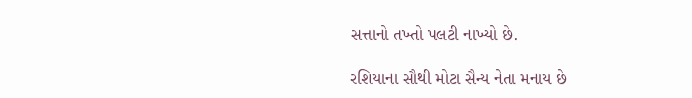સત્તાનો તખ્તો પલટી નાખ્યો છે.

રશિયાના સૌથી મોટા સૈન્ય નેતા મનાય છે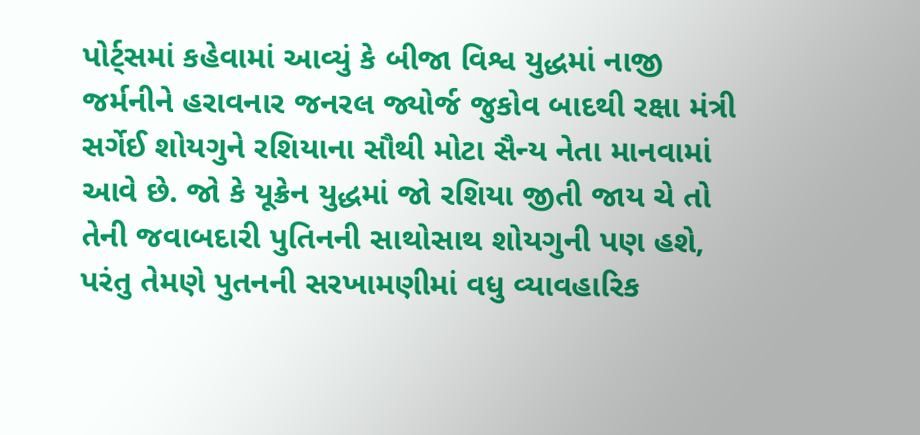પોર્ટ્સમાં કહેવામાં આવ્યું કે બીજા વિશ્વ યુદ્ધમાં નાજી જર્મનીને હરાવનાર જનરલ જ્યોર્જ જુકોવ બાદથી રક્ષા મંત્રી સર્ગેઈ શોયગુને રશિયાના સૌથી મોટા સૈન્ય નેતા માનવામાં આવે છે. જો કે યૂક્રેન યુદ્ધમાં જો રશિયા જીતી જાય ચે તો તેની જવાબદારી પુતિનની સાથોસાથ શોયગુની પણ હશે, પરંતુ તેમણે પુતનની સરખામણીમાં વધુ વ્યાવહારિક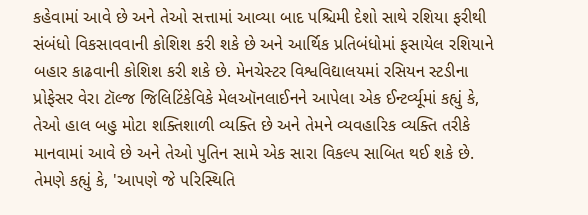કહેવામાં આવે છે અને તેઓ સત્તામાં આવ્યા બાદ પશ્ચિમી દેશો સાથે રશિયા ફરીથી સંબંધો વિકસાવવાની કોશિશ કરી શકે છે અને આર્થિક પ્રતિબંધોમાં ફસાયેલ રશિયાને બહાર કાઢવાની કોશિશ કરી શકે છે. મેનચેસ્ટર વિશ્વવિદ્યાલયમાં રસિયન સ્ટડીના પ્રોફેસર વેરા ટૉલ્જ જિલિટિંકેવિકે મેલઑનલાઈનને આપેલા એક ઈન્ટર્વ્યૂમાં કહ્યું કે, તેઓ હાલ બહુ મોટા શક્તિશાળી વ્યક્તિ છે અને તેમને વ્યવહારિક વ્યક્તિ તરીકે માનવામાં આવે છે અને તેઓ પુતિન સામે એક સારા વિકલ્પ સાબિત થઈ શકે છે. તેમણે કહ્યું કે, 'આપણે જે પરિસ્થિતિ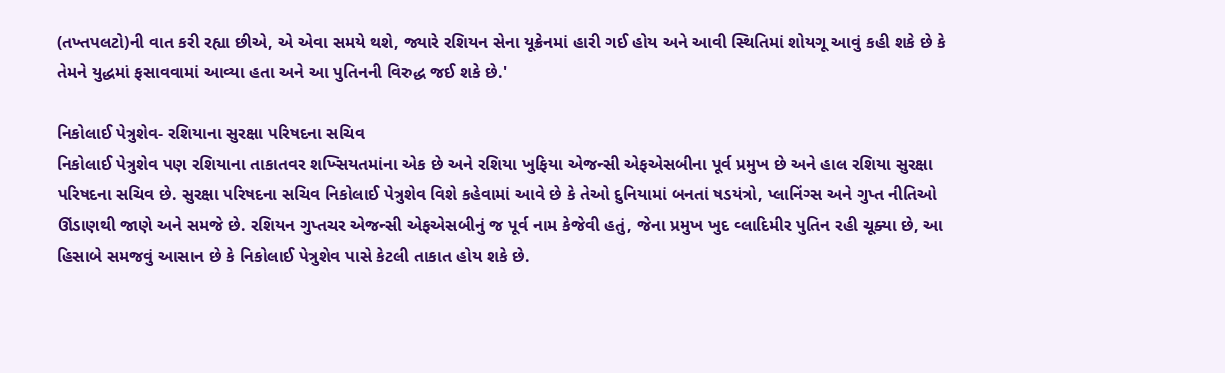(તખ્તપલટો)ની વાત કરી રહ્યા છીએ, એ એવા સમયે થશે, જ્યારે રશિયન સેના યૂક્રેનમાં હારી ગઈ હોય અને આવી સ્થિતિમાં શોયગૂ આવું કહી શકે છે કે તેમને યુદ્ધમાં ફસાવવામાં આવ્યા હતા અને આ પુતિનની વિરુદ્ધ જઈ શકે છે.'

નિકોલાઈ પેત્રુશેવ- રશિયાના સુરક્ષા પરિષદના સચિવ
નિકોલાઈ પેત્રુશેવ પણ રશિયાના તાકાતવર શખ્સિયતમાંના એક છે અને રશિયા ખુફિયા એજન્સી એફએસબીના પૂર્વ પ્રમુખ છે અને હાલ રશિયા સુરક્ષા પરિષદના સચિવ છે. સુરક્ષા પરિષદના સચિવ નિકોલાઈ પેત્રુશેવ વિશે કહેવામાં આવે છે કે તેઓ દુનિયામાં બનતાં ષડયંત્રો, પ્લાનિંગ્સ અને ગુપ્ત નીતિઓ ઊંડાણથી જાણે અને સમજે છે. રશિયન ગુપ્તચર એજન્સી એફએસબીનું જ પૂર્વ નામ કેજેવી હતું, જેના પ્રમુખ ખુદ વ્લાદિમીર પુતિન રહી ચૂક્યા છે, આ હિસાબે સમજવું આસાન છે કે નિકોલાઈ પેત્રુશેવ પાસે કેટલી તાકાત હોય શકે છે.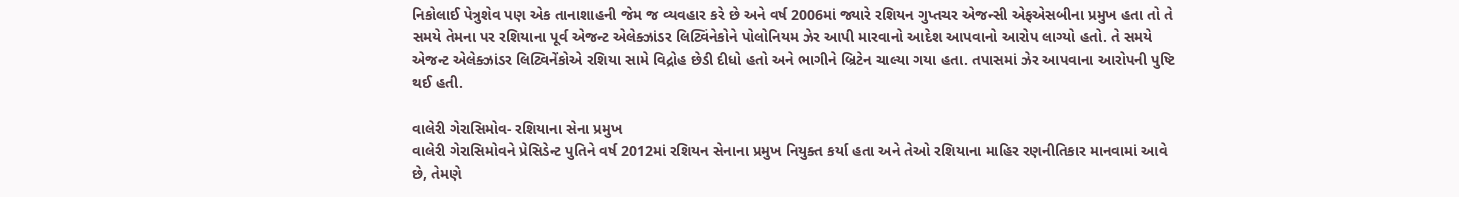નિકોલાઈ પેત્રુશેવ પણ એક તાનાશાહની જેમ જ વ્યવહાર કરે છે અને વર્ષ 2006માં જ્યારે રશિયન ગુપ્તચર એજન્સી એફએસબીના પ્રમુખ હતા તો તે સમયે તેમના પર રશિયાના પૂર્વ એજન્ટ એલેક્ઝાંડર લિટ્વિંનેકોને પોલોનિયમ ઝેર આપી મારવાનો આદેશ આપવાનો આરોપ લાગ્યો હતો. તે સમયે એજન્ટ એલેક્ઝાંડર લિટ્વિનેંકોએ રશિયા સામે વિદ્રોહ છેડી દીધો હતો અને ભાગીને બ્રિટેન ચાલ્યા ગયા હતા. તપાસમાં ઝેર આપવાના આરોપની પુષ્ટિ થઈ હતી.

વાલેરી ગેરાસિમોવ- રશિયાના સેના પ્રમુખ
વાલેરી ગેરાસિમોવને પ્રેસિડેન્ટ પુતિને વર્ષ 2012માં રશિયન સેનાના પ્રમુખ નિયુક્ત કર્યા હતા અને તેઓ રશિયાના માહિર રણનીતિકાર માનવામાં આવે છે, તેમણે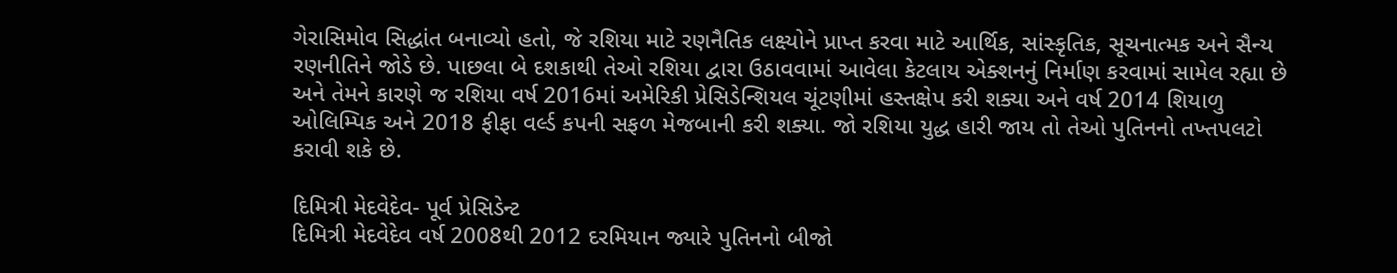ગેરાસિમોવ સિદ્ધાંત બનાવ્યો હતો, જે રશિયા માટે રણનૈતિક લક્ષ્યોને પ્રાપ્ત કરવા માટે આર્થિક, સાંસ્કૃતિક, સૂચનાત્મક અને સૈન્ય રણનીતિને જોડે છે. પાછલા બે દશકાથી તેઓ રશિયા દ્વારા ઉઠાવવામાં આવેલા કેટલાય એક્શનનું નિર્માણ કરવામાં સામેલ રહ્યા છે અને તેમને કારણે જ રશિયા વર્ષ 2016માં અમેરિકી પ્રેસિડેન્શિયલ ચૂંટણીમાં હસ્તક્ષેપ કરી શક્યા અને વર્ષ 2014 શિયાળુ ઓલિમ્પિક અને 2018 ફીફા વર્લ્ડ કપની સફળ મેજબાની કરી શક્યા. જો રશિયા યુદ્ધ હારી જાય તો તેઓ પુતિનનો તખ્તપલટો કરાવી શકે છે.

દિમિત્રી મેદવેદેવ- પૂર્વ પ્રેસિડેન્ટ
દિમિત્રી મેદવેદેવ વર્ષ 2008થી 2012 દરમિયાન જ્યારે પુતિનનો બીજો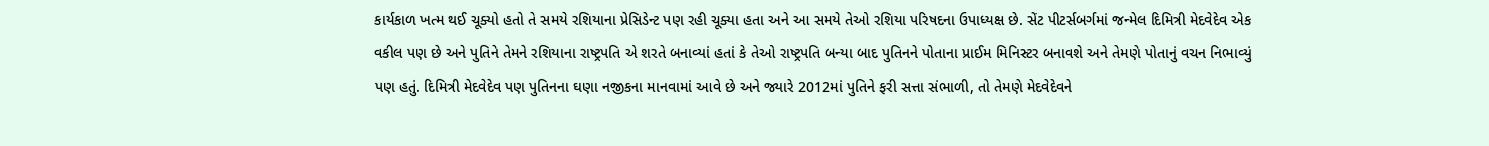કાર્યકાળ ખત્મ થઈ ચૂક્યો હતો તે સમયે રશિયાના પ્રેસિડેન્ટ પણ રહી ચૂક્યા હતા અને આ સમયે તેઓ રશિયા પરિષદના ઉપાધ્યક્ષ છે. સેંટ પીટર્સબર્ગમાં જન્મેલ દિમિત્રી મેદવેદેવ એક વકીલ પણ છે અને પુતિને તેમને રશિયાના રાષ્ટ્રપતિ એ શરતે બનાવ્યાં હતાં કે તેઓ રાષ્ટ્રપતિ બન્યા બાદ પુતિનને પોતાના પ્રાઈમ મિનિસ્ટર બનાવશે અને તેમણે પોતાનું વચન નિભાવ્યું પણ હતું. દિમિત્રી મેદવેદેવ પણ પુતિનના ઘણા નજીકના માનવામાં આવે છે અને જ્યારે 2012માં પુતિને ફરી સત્તા સંભાળી, તો તેમણે મેદવેદેવને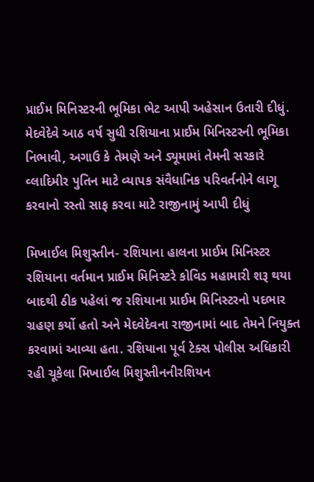પ્રાઈમ મિનિસ્ટરની ભૂમિકા ભેટ આપી અહેસાન ઉતારી દીધું. મેદવેદેવે આઠ વર્ષ સુધી રશિયાના પ્રાઈમ મિનિસ્ટરની ભૂમિકા નિભાવી, અગાઉ કે તેમણે અને ડ્યૂમામાં તેમની સરકારે વ્લાદિમીર પુતિન માટે વ્યાપક સંવૈધાનિક પરિવર્તનોને લાગૂ કરવાનો રસ્તો સાફ કરવા માટે રાજીનામું આપી દીધું

મિખાઈલ મિશુસ્તીન- રશિયાના હાલના પ્રાઈમ મિનિસ્ટર
રશિયાના વર્તમાન પ્રાઈમ મિનિસ્ટરે કોવિડ મહામારી શરૂ થયા બાદથી ઠીક પહેલાં જ રશિયાના પ્રાઈમ મિનિસ્ટરનો પદભાર ગ્રહણ કર્યો હતો અને મેદવેદેવના રાજીનામાં બાદ તેમને નિયુક્ત કરવામાં આવ્યા હતા. રશિયાના પૂર્વ ટેક્સ પોલીસ અધિકારી રહી ચૂકેલા મિખાઈલ મિશુસ્તીનનીરશિયન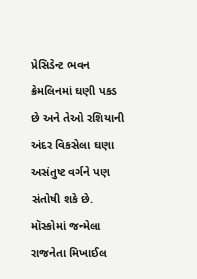પ્રેસિડેન્ટ ભવન ક્રેમલિનમાં ઘણી પકડ છે અને તેઓ રશિયાની અંદર વિકસેલા ઘણા અસંતુષ્ટ વર્ગને પણ સંતોષી શકે છે. મૉસ્કોમાં જન્મેલા રાજનેતા મિખાઈલ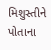મિશુસ્તીને પોતાના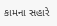કામના સહારે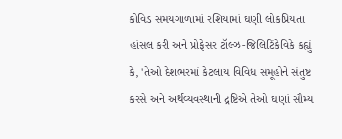કોવિડ સમયગાળામાં રશિયામાં ઘણી લોકપ્રિયતા હાંસલ કરી અને પ્રોફેસર ટૉલ્ઝ-જિલિટિંકેવિકે કહ્યું કે, 'તેઓ દેશભરમાં કેટલાય વિવિધ સમૂહોને સંતુષ્ટ કરસે અને અર્થવ્યવસ્થાની દ્રષ્ટિએ તેઓ ઘણાં સૌમ્ય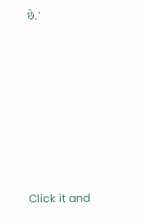છે.'












Click it and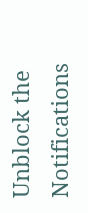Unblock the Notifications